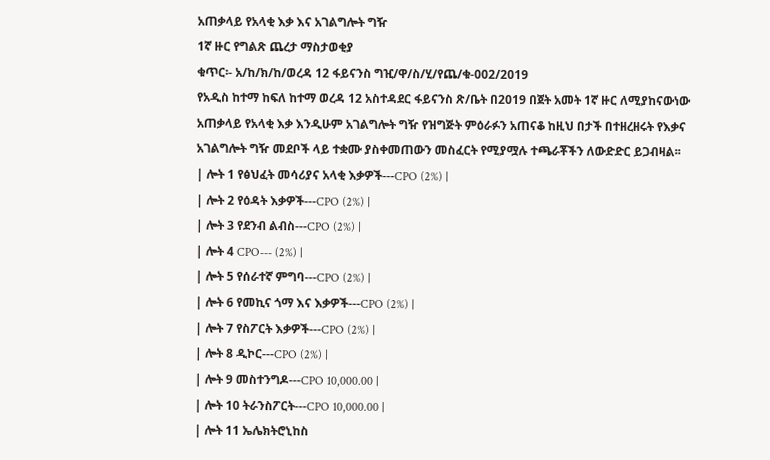አጠቃላይ የአላቂ እቃ እና አገልግሎት ግዥ
1ኛ ዙር የግልጽ ጨረታ ማስታወቂያ
ቁጥር፡- አ/ከ/ክ/ከ/ወረዳ 12 ፋይናንስ ግዢ/ዋ/ስ/ሂ/የጨ/ቁ-002/2019
የአዲስ ከተማ ከፍለ ከተማ ወረዳ 12 አስተዳደር ፋይናንስ ጽ/ቤት በ2019 በጀት አመት 1ኛ ዙር ለሚያከናውነው አጠቃላይ የአላቂ እቃ እንዲሁም አገልግሎት ግዥ የዝግጅት ምዕራፉን አጠናቆ ከዚህ በታች በተዘረዘሩት የእቃና አገልግሎት ግዥ መደቦች ላይ ተቋሙ ያስቀመጠውን መስፈርት የሚያሟሉ ተጫራቾችን ለውድድር ይጋብዛል፡፡
| ሎት 1 የፅህፈት መሳሪያና አላቂ እቃዎች---CPO (2%) |
| ሎት 2 የዕዳት እቃዎች---CPO (2%) |
| ሎት 3 የደንብ ልብስ---CPO (2%) |
| ሎት 4 CPO--- (2%) |
| ሎት 5 የሰራተኛ ምግባ---CPO (2%) |
| ሎት 6 የመኪና ጎማ እና እቃዎች---CPO (2%) |
| ሎት 7 የስፖርት እቃዎች---CPO (2%) |
| ሎት 8 ዲኮር---CPO (2%) |
| ሎት 9 መስተንግዶ---CPO 10,000.00 |
| ሎት 10 ትራንስፖርት---CPO 10,000.00 |
| ሎት 11 ኤሌክትሮኒከስ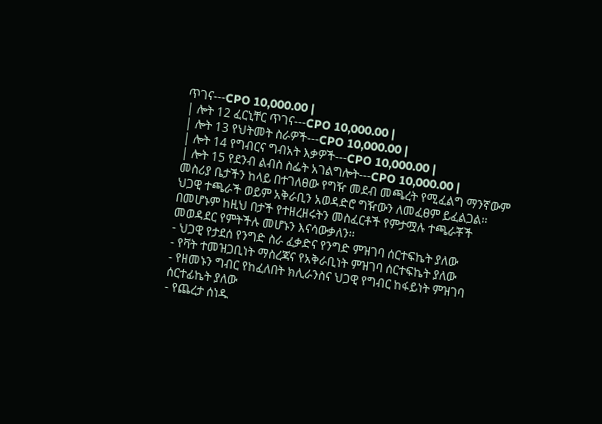ጥገና---CPO 10,000.00 |
| ሎት 12 ፈርኒቸር ጥገና---CPO 10,000.00 |
| ሎት 13 የህትመት ስራዎች---CPO 10,000.00 |
| ሎት 14 የግብርና ግብአት እቃዎች---CPO 10,000.00 |
| ሎት 15 የደንብ ልብስ ስፌት አገልግሎት---CPO 10,000.00 |
መስሪያ ቤታችን ከላይ በተገለፀው የግዥ መደብ መጫረት የሚፈልግ ማንኛውም ህጋዊ ተጫራች ወይም አቅራቢን አወዳድሮ ግዥውን ለመፈፀም ይፈልጋል፡፡ በመሆኑም ከዚህ በታች የተዘረዘሩትን መስፈርቶች የምታሟሉ ተጫራቾች መወዳደር የምትችሉ መሆኑን እናሳውቃለን፡፡
- ህጋዊ የታደሰ የንግድ ስራ ፈቃድና የንግድ ምዝገባ ሰርተፍኬት ያለው
- የቫት ተመዝጋቢነት ማስረጃና የአቅራቢነት ምዝገባ ሰርተፍኬት ያለው
- የዘመኑን ግብር የከፈለበት ክሊራንስና ህጋዊ የግብር ከፋይነት ምዝገባ ሰርተፊኬት ያለው
- የጨረታ ሰነዱ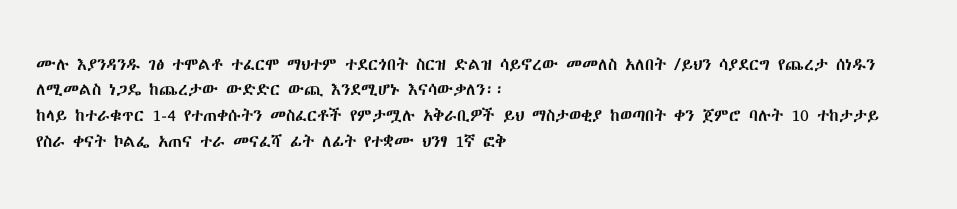ሙሉ እያንዳንዱ ገፅ ተሞልቶ ተፈርሞ ማህተም ተደርጎበት ስርዝ ድልዝ ሳይኖረው መመለስ አለበት /ይህን ሳያደርግ የጨረታ ሰነዱን ለሚመልስ ነጋዴ ከጨረታው ውድድር ውጪ እንደሚሆኑ እናሳውቃለን፡፡
ከላይ ከተራቁጥር 1-4 የተጠቀሱትን መስፈርቶች የምታሟሉ አቅራቢዎች ይህ ማስታወቂያ ከወጣበት ቀን ጀምሮ ባሉት 10 ተከታታይ የስራ ቀናት ኮልፌ አጠና ተራ መናፈሻ ፊት ለፊት የተቋሙ ህንፃ 1ኛ ፎቅ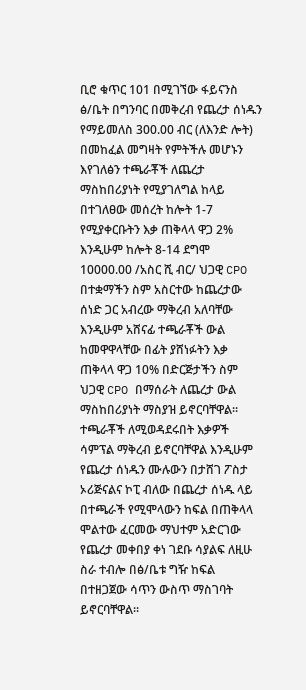ቢሮ ቁጥር 101 በሚገኘው ፋይናንስ ፅ/ቤት በግንባር በመቅረብ የጨረታ ሰነዱን የማይመለስ 300.00 ብር (ለእንድ ሎት) በመከፈል መግዛት የምትችሉ መሆኑን እየገለፅን ተጫራቾች ለጨረታ ማስከበሪያነት የሚያገለግል ከላይ በተገለፀው መሰረት ከሎት 1-7 የሚያቀርቡትን እቃ ጠቅላላ ዋጋ 2% እንዲሁም ከሎት 8-14 ደግሞ 10000.00 /አስር ሺ ብር/ ህጋዊ CPO በተቋማችን ስም አስርተው ከጨረታው ሰነድ ጋር አብረው ማቅረብ አለባቸው እንዲሁም አሸናፊ ተጫራቾች ውል ከመዋዋላቸው በፊት ያሸነፉትን እቃ ጠቅላላ ዋጋ 10% በድርጅታችን ስም ህጋዊ CPO በማሰራት ለጨረታ ውል ማስከበሪያነት ማስያዝ ይኖርባቸዋል፡፡ ተጫራቾች ለሚወዳደሩበት እቃዎች ሳምፕል ማቅረብ ይኖርባቸዋል እንዲሁም የጨረታ ሰነዱን ሙሉውን በታሸገ ፖስታ ኦሪጅናልና ኮፒ ብለው በጨረታ ሰነዱ ላይ በተጫራች የሚሞላውን ከፍል በጠቅላላ ሞልተው ፈርመው ማህተም አድርገው የጨረታ መቀበያ ቀነ ገደቡ ሳያልፍ ለዚሁ ስራ ተብሎ በፅ/ቤቱ ግዥ ከፍል በተዘጋጀው ሳጥን ውስጥ ማስገባት ይኖርባቸዋል፡፡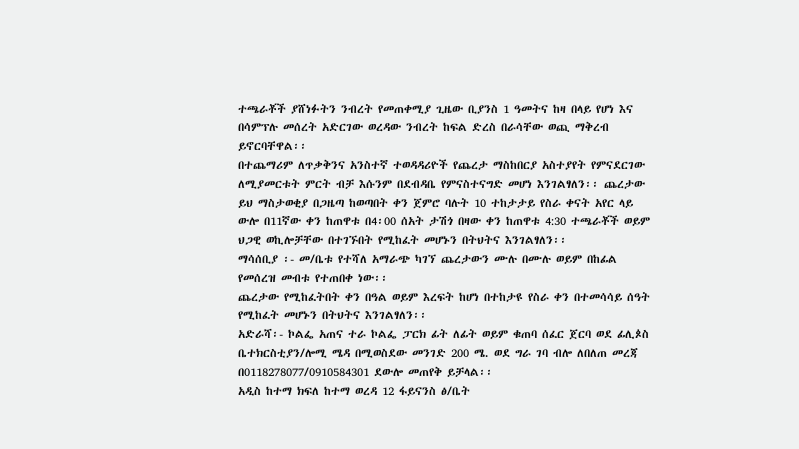ተጫራቾች ያሸነፉትን ንብረት የመጠቀሚያ ጊዜው ቢያንስ 1 ዓመትና ከዛ በላይ የሆነ እና በሳምፕሉ መሰረት አድርገው ወረዳው ንብረት ከፍል ድረስ በራሳቸው ወጪ ማቅረብ ይኖርባቸዋል፡፡
በተጨማሪም ለጥቃቅንና አንስተኛ ተወዳዳሪዮች የጨረታ ማስከበርያ አስተያየት የምናደርገው ለሚያመርቱት ምርት ብቻ እሱንም በደብዳቤ የምናስተናግድ መሆነ እንገልፃለን፡፡ ጨረታው ይህ ማስታወቂያ በጋዜጣ ከወጣበት ቀን ጀምሮ ባሉት 10 ተከታታይ የስራ ቀናት አየር ላይ ውሎ በ11ኛው ቀን ከጠዋቱ በ4፡00 ሰአት ታሽጎ በዛው ቀን ከጠዋቱ 4:30 ተጫራቾች ወይም ህጋዊ ወኪሎቻቸው በተገኙበት የሚከፈት መሆኑን በትህትና እንገልፃለን፡፡
ማሳሰቢያ ፡- መ/ቤቱ የተሻለ አማራጭ ካገኘ ጨረታውን ሙሉ በሙሉ ወይም በከፊል የመሰረዝ መብቱ የተጠበቀ ነው፡፡
ጨረታው የሚከፈትበት ቀን በዓል ወይም እረፍት ከሆነ በተከታዩ የስራ ቀን በተመሳሳይ ሰዓት የሚከፈት መሆኑን በትህትና እንገልፃለን፡፡
አድራሻ፡- ኮልፌ አጠና ተራ ኮልፌ ፓርክ ፊት ለፊት ወይም ቁጠባ ሰፈር ጀርባ ወደ ፊሊጶስ ቤተክርስቲያን/ሎሚ ሜዳ በሚወስደው መንገድ 200 ሜ. ወደ ግራ ገባ ብሎ ለበለጠ መረጃ በ0118278077/0910584301 ደውሎ መጠየቅ ይቻላል፡፡
አዲስ ከተማ ክፍለ ከተማ ወረዳ 12 ፋይናንስ ፅ/ቤት